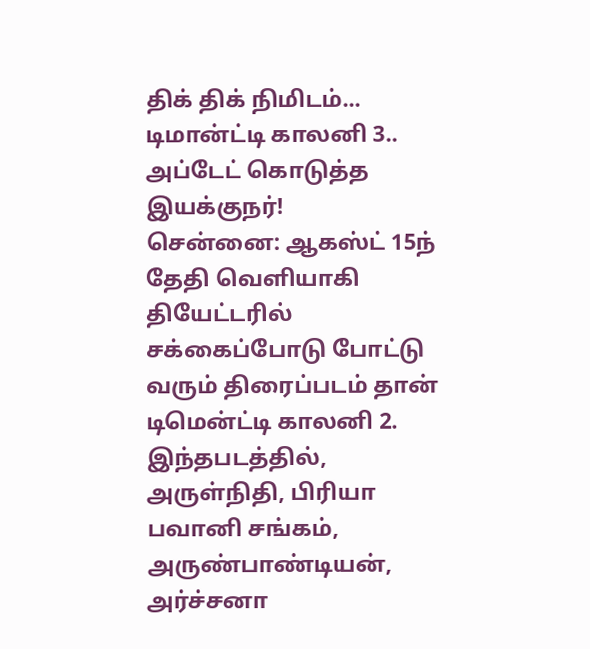திக் திக் நிமிடம்... டிமான்ட்டி காலனி 3.. அப்டேட் கொடுத்த இயக்குநர்!
சென்னை: ஆகஸ்ட் 15ந் தேதி வெளியாகி தியேட்டரில் சக்கைப்போடு போட்டு வரும் திரைப்படம் தான் டிமென்ட்டி காலனி 2. இந்தபடத்தில், அருள்நிதி, பிரியா பவானி சங்கம், அருண்பாண்டியன், அர்ச்சனா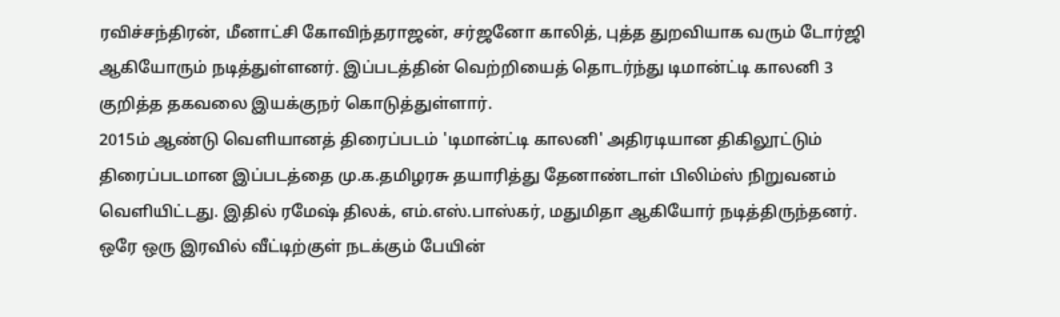ரவிச்சந்திரன், மீனாட்சி கோவிந்தராஜன், சர்ஜனோ காலித், புத்த துறவியாக வரும் டோர்ஜி ஆகியோரும் நடித்துள்ளனர். இப்படத்தின் வெற்றியைத் தொடர்ந்து டிமான்ட்டி காலனி 3 குறித்த தகவலை இயக்குநர் கொடுத்துள்ளார்.
2015ம் ஆண்டு வெளியானத் திரைப்படம் 'டிமான்ட்டி காலனி' அதிரடியான திகிலூட்டும் திரைப்படமான இப்படத்தை மு.க.தமிழரசு தயாரித்து தேனாண்டாள் பிலிம்ஸ் நிறுவனம் வெளியிட்டது. இதில் ரமேஷ் திலக், எம்.எஸ்.பாஸ்கர், மதுமிதா ஆகியோர் நடித்திருந்தனர். ஒரே ஒரு இரவில் வீட்டிற்குள் நடக்கும் பேயின்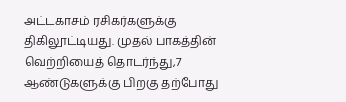அட்டகாசம் ரசிகர்களுக்கு திகிலூட்டியது. முதல் பாகத்தின் வெற்றியைத் தொடர்ந்து,7 ஆண்டுகளுக்கு பிறகு தற்போது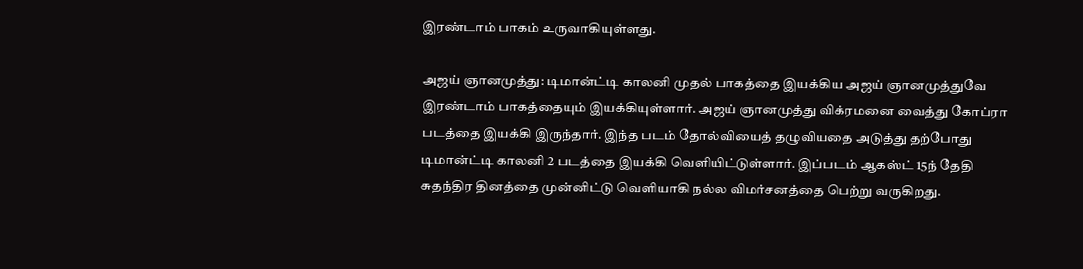இரண்டாம் பாகம் உருவாகியுள்ளது.

அஜய் ஞானமுத்து: டிமான்ட்டி காலனி முதல் பாகத்தை இயக்கிய அஜய் ஞானமுத்துவே இரண்டாம் பாகத்தையும் இயக்கியுள்ளார். அஜய் ஞானமுத்து விக்ரமனை வைத்து கோப்ரா படத்தை இயக்கி இருந்தார். இந்த படம் தோல்வியைத் தழுவியதை அடுத்து தற்போது டிமான்ட்டி காலனி 2 படத்தை இயக்கி வெளியிட்டுள்ளார். இப்படம் ஆகஸ்ட் 15ந் தேதி சுதந்திர தினத்தை முன்னிட்டு வெளியாகி நல்ல விமர்சனத்தை பெற்று வருகிறது.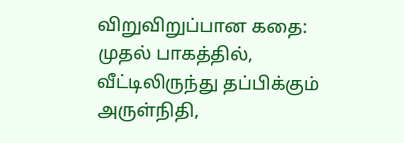விறுவிறுப்பான கதை: முதல் பாகத்தில், வீட்டிலிருந்து தப்பிக்கும் அருள்நிதி,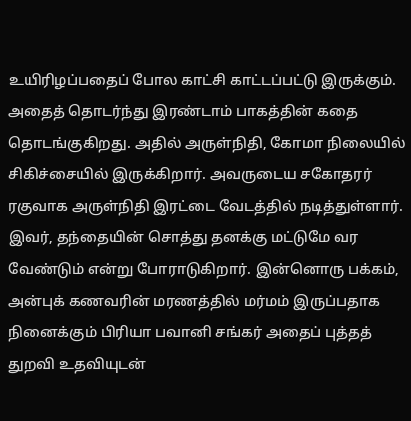உயிரிழப்பதைப் போல காட்சி காட்டப்பட்டு இருக்கும். அதைத் தொடர்ந்து இரண்டாம் பாகத்தின் கதை தொடங்குகிறது. அதில் அருள்நிதி, கோமா நிலையில் சிகிச்சையில் இருக்கிறார். அவருடைய சகோதரர் ரகுவாக அருள்நிதி இரட்டை வேடத்தில் நடித்துள்ளார். இவர், தந்தையின் சொத்து தனக்கு மட்டுமே வர வேண்டும் என்று போராடுகிறார். இன்னொரு பக்கம், அன்புக் கணவரின் மரணத்தில் மர்மம் இருப்பதாக நினைக்கும் பிரியா பவானி சங்கர் அதைப் புத்தத் துறவி உதவியுடன்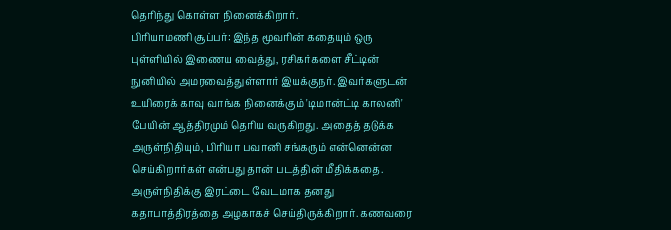தெரிந்து கொள்ள நினைக்கிறார்.
பிரியாமணி சூப்பர்: இந்த மூவரின் கதையும் ஒரு புள்ளியில் இணைய வைத்து, ரசிகர்களை சீட்டின் நுனியில் அமரவைத்துள்ளார் இயக்குநர். இவர்களுடன் உயிரைக் காவு வாங்க நினைக்கும் 'டிமான்ட்டி காலனி' பேயின் ஆத்திரமும் தெரிய வருகிறது. அதைத் தடுக்க அருள்நிதியும், பிரியா பவானி சங்கரும் என்னென்ன செய்கிறார்கள் என்பது தான் படத்தின் மீதிக்கதை. அருள்நிதிக்கு இரட்டை வேடமாக தனது கதாபாத்திரத்தை அழகாகச் செய்திருக்கிறார். கணவரை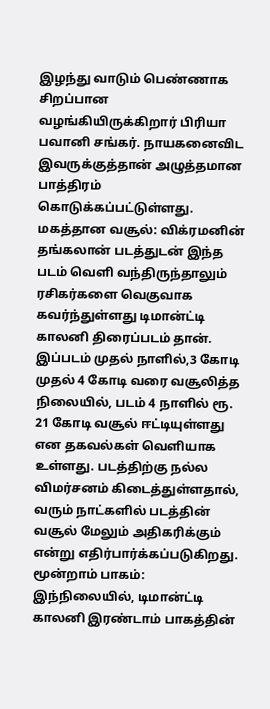இழந்து வாடும் பெண்ணாக சிறப்பான வழங்கியிருக்கிறார் பிரியா பவானி சங்கர். நாயகனைவிட இவருக்குத்தான் அழுத்தமான பாத்திரம் கொடுக்கப்பட்டுள்ளது.
மகத்தான வசூல்: விக்ரமனின் தங்கலான் படத்துடன் இந்த படம் வெளி வந்திருந்தாலும் ரசிகர்களை வெகுவாக கவர்ந்துள்ளது டிமான்ட்டி காலனி திரைப்படம் தான். இப்படம் முதல் நாளில்,3 கோடி முதல் 4 கோடி வரை வசூலித்த நிலையில், படம் 4 நாளில் ரூ. 21 கோடி வசூல் ஈட்டியுள்ளது என தகவல்கள் வெளியாக உள்ளது. படத்திற்கு நல்ல விமர்சனம் கிடைத்துள்ளதால், வரும் நாட்களில் படத்தின் வசூல் மேலும் அதிகரிக்கும் என்று எதிர்பார்க்கப்படுகிறது.
மூன்றாம் பாகம்: இந்நிலையில், டிமான்ட்டி காலனி இரண்டாம் பாகத்தின்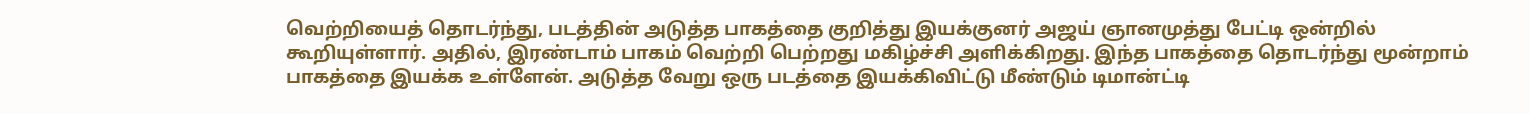வெற்றியைத் தொடர்ந்து, படத்தின் அடுத்த பாகத்தை குறித்து இயக்குனர் அஜய் ஞானமுத்து பேட்டி ஒன்றில் கூறியுள்ளார். அதில், இரண்டாம் பாகம் வெற்றி பெற்றது மகிழ்ச்சி அளிக்கிறது. இந்த பாகத்தை தொடர்ந்து மூன்றாம் பாகத்தை இயக்க உள்ளேன். அடுத்த வேறு ஒரு படத்தை இயக்கிவிட்டு மீண்டும் டிமான்ட்டி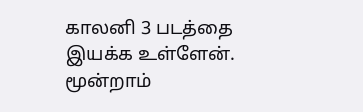காலனி 3 படத்தை இயக்க உள்ளேன். மூன்றாம்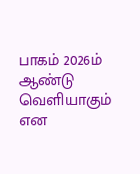பாகம் 2026ம் ஆண்டு வெளியாகும் என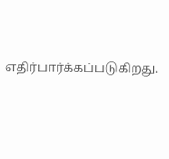எதிர்பார்க்கப்படுகிறது.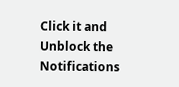Click it and Unblock the Notifications